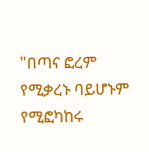"በጣና ፎረም የሚቃረኑ ባይሆኑም የሚፎካከሩ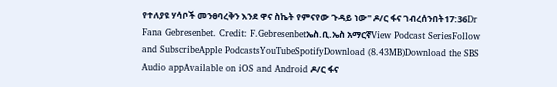የተለያዩ ሃሳቦች መንፀባረቅን እንደ ዋና ስኬት የምናየው ጉዳይ ነው" ዶ/ር ፋና ገብረሰንበት17:36Dr Fana Gebresenbet. Credit: F.Gebresenbetኤስ.ቢ.ኤስ አማርኛView Podcast SeriesFollow and SubscribeApple PodcastsYouTubeSpotifyDownload (8.43MB)Download the SBS Audio appAvailable on iOS and Android ዶ/ር ፋና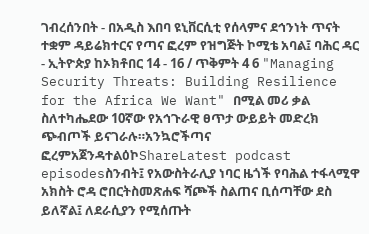ገብረሰንበት - በአዲስ እበባ ዩኒቨርሲቲ የሰላምና ደኅንነት ጥናት ተቋም ዳይሬክተርና የጣና ፎረም የዝግጅት ኮሚቴ አባል፤ ባሕር ዳር - ኢትዮጵያ ከኦክቶበር 14 - 16 / ጥቅምት 4 6 "Managing Security Threats: Building Resilience for the Africa We Want" በሚል መሪ ቃል ስለተካሔደው 10ኛው የአኅጉራዊ ፀጥታ ውይይት መድረክ ጭብጦች ይናገራሉ።አንኳሮችጣና ፎረምአጀንዳተልዕኮShareLatest podcast episodesስንብት፤ የአውስትራሊያ ነባር ዜጎች የባሕል ተፋላሚዋ አክስት ሮዳ ሮበርትስመጽሐፍ ሻጮች ስልጠና ቢሰጣቸው ደስ ይለኛል፤ ለደራሲያን የሚሰጡት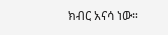ክብር አናሳ ነው።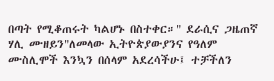በጣት የሚቆጠሩት ካልሆኑ በስተቀር።" ደራሲና ጋዜጠኛ ሃሊ ሙዘይን"ለመላው ኢትዮጵያውያንና የዓለም ሙስሊሞች እንኳን በሰላም አደረሳችሁ፤ ተቻችለን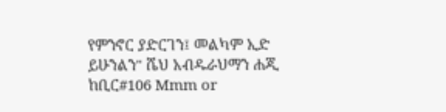የምንኖር ያድርገን፤ መልካም ኢድ ይሁንልን" ሼህ አብዱራህማን ሐጂ ከቢር#106 Mmm or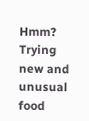Hmm? Trying new and unusual food